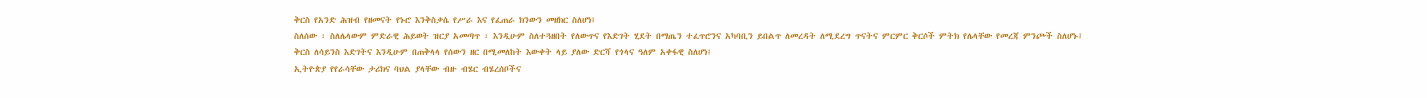ቅርስ የአንድ ሕዝብ የዘመናት የኑሮ እንቅስቃሴ የሥራ እና የፈጠራ ክንውን መዘክር ስለሆነ፤
ስለሰው ፡ ስለሌላውም ምድራዊ ሕይወት ዝርያ አመጣጥ ፡ እንዲሁም ስለተጓዘበት የለውጥና የእድገት ሂደት በማጤን ተፈጥሮንና አካባቢን ይበልጥ ለመረዳት ለሚደረግ ጥናትና ምርምር ቅርሶች ምትክ የሌላቸው የመረጃ ምንጮች ስለሆኑ፤
ቅርስ ለሳይንስ እድገትና እንዲሁም በጠቅላላ የሰውን ዘር በሚመለከት እውቀት ላይ ያለው ድርሻ የጎላና ዓለም አቀፋዊ ስለሆነ፤
ኢትዮጵያ የየራሳቸው ታሪክና ባህል ያላቸው ብዙ ብሄር ብሄረሰቦችና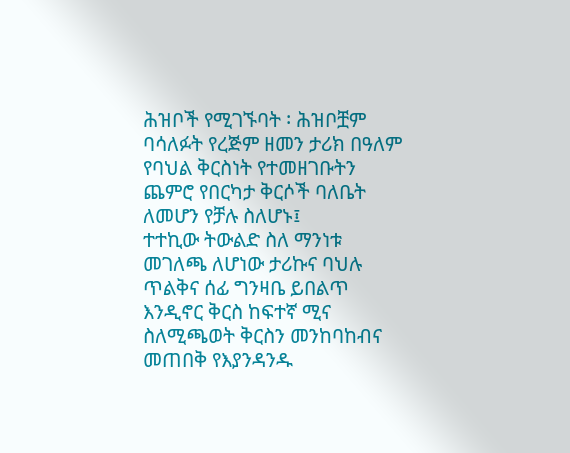ሕዝቦች የሚገኙባት ፡ ሕዝቦቿም ባሳለፉት የረጅም ዘመን ታሪክ በዓለም የባህል ቅርስነት የተመዘገቡትን ጨምሮ የበርካታ ቅርሶች ባለቤት ለመሆን የቻሉ ስለሆኑ፤
ተተኪው ትውልድ ስለ ማንነቱ መገለጫ ለሆነው ታሪኩና ባህሉ ጥልቅና ሰፊ ግንዛቤ ይበልጥ እንዲኖር ቅርስ ከፍተኛ ሚና ስለሚጫወት ቅርስን መንከባከብና መጠበቅ የእያንዳንዱ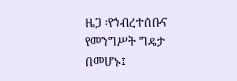ዜጋ ፡የኀብረተሰቡና የመንግሥት ግዴታ በመሆኑ፤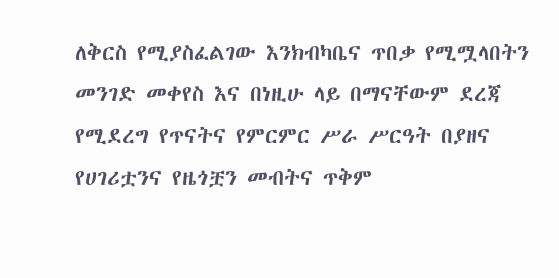ለቅርስ የሚያስፈልገው እንክብካቤና ጥበቃ የሚሟላበትን መንገድ መቀየስ እና በነዚሁ ላይ በማናቸውም ደረጃ የሚደረግ የጥናትና የምርምር ሥራ ሥርዓት በያዘና የሀገሪቷንና የዜጎቿን መብትና ጥቅም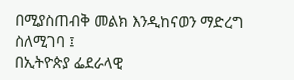በሚያስጠብቅ መልክ እንዲከናወን ማድረግ ስለሚገባ ፤
በኢትዮጵያ ፌደራላዊ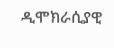ዲሞክራሲያዊ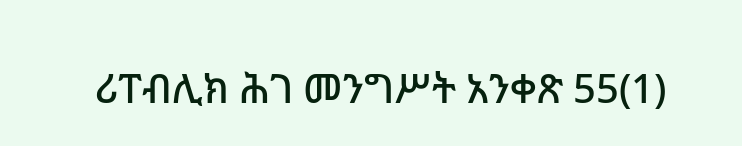ሪፐብሊክ ሕገ መንግሥት አንቀጽ 55(1)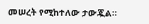መሠረት የሚከተለው ታውጇል።